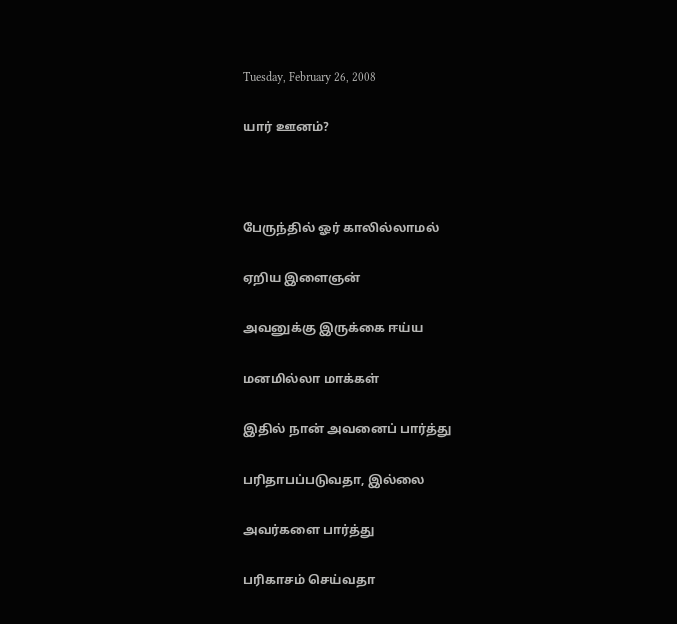Tuesday, February 26, 2008

யார் ஊனம்?



பேருந்தில் ஓர் காலில்லாமல்

ஏறிய இளைஞன்

அவனுக்கு இருக்கை ஈய்ய

மனமில்லா மாக்கள்

இதில் நான் அவனைப் பார்த்து

பரிதாபப்படுவதா, இல்லை

அவர்களை பார்த்து

பரிகாசம் செய்வதா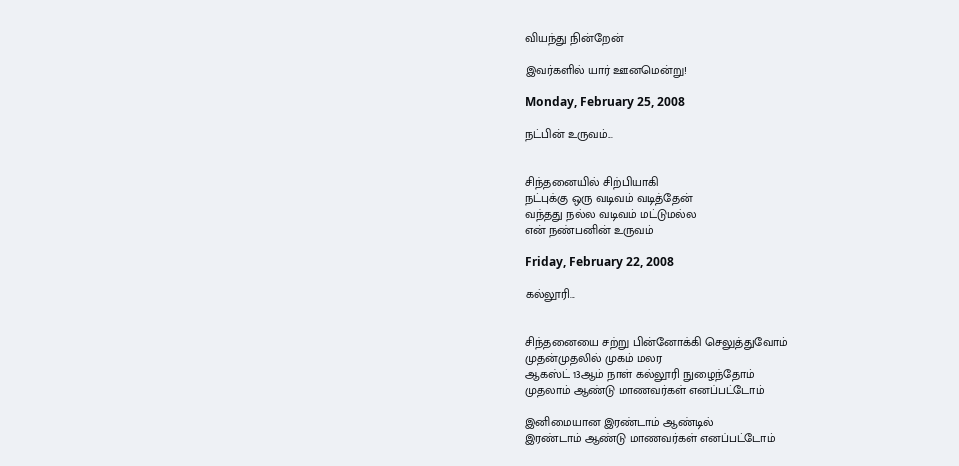வியந்து நின்றேன்

இவர்களில் யார் ஊனமென்று!

Monday, February 25, 2008

நட்பின் உருவம்...


சிந்தனையில் சிற்பியாகி
நட்புக்கு ஒரு வடிவம் வடித்தேன்
வந்தது நல்ல வடிவம் மட்டுமல்ல
என் நண்பனின் உருவம்

Friday, February 22, 2008

கல்லூரி...


சிந்தனையை சற்று பின்னோக்கி செலுத்துவோம்
முதன்முதலில் முகம் மலர
ஆகஸ்ட் 13ஆம் நாள் கல்லூரி நுழைந்தோம்
முதலாம் ஆண்டு மாணவர்கள் எனப்பட்டோம்

இனிமையான இரண்டாம் ஆண்டில்
இரண்டாம் ஆண்டு மாணவர்கள் எனப்பட்டோம்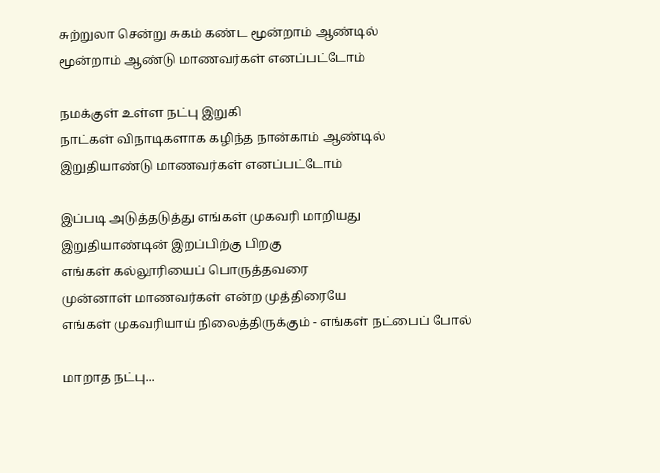சுற்றுலா சென்று சுகம் கண்ட மூன்றாம் ஆண்டில்
மூன்றாம் ஆண்டு மாணவர்கள் எனப்பட்டோம்

நமக்குள் உள்ள நட்பு இறுகி
நாட்கள் விநாடிகளாக கழிந்த நான்காம் ஆண்டில்
இறுதியாண்டு மாணவர்கள் எனப்பட்டோம்

இப்படி அடுத்தடுத்து எங்கள் முகவரி மாறியது
இறுதியாண்டின் இறப்பிற்கு பிறகு
எங்கள் கல்லூரியைப் பொருத்தவரை
முன்னாள் மாணவர்கள் என்ற முத்திரையே
எங்கள் முகவரியாய் நிலைத்திருக்கும் - எங்கள் நட்பைப் போல்

மாறாத நட்பு...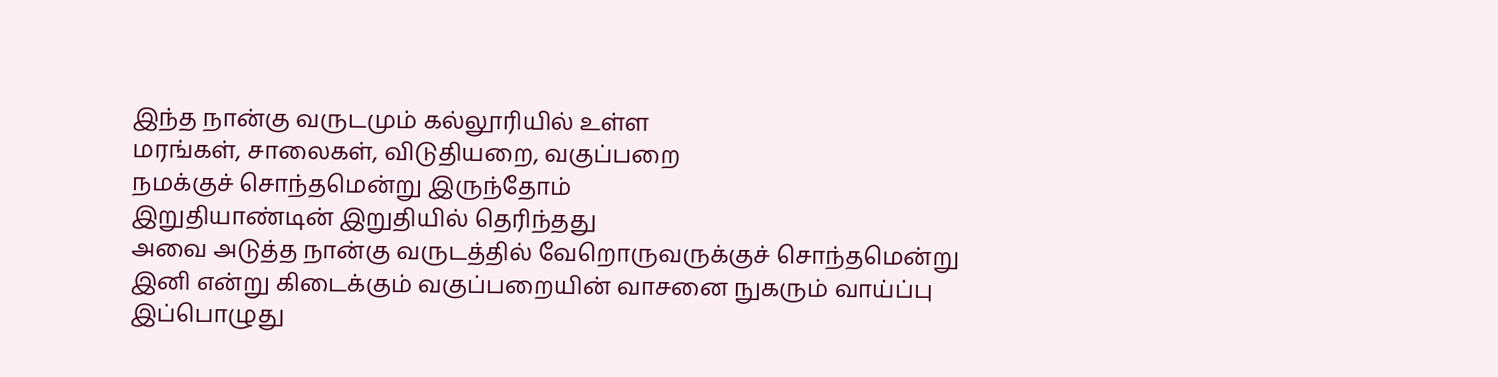இந்த நான்கு வருடமும் கல்லூரியில் உள்ள
மரங்கள், சாலைகள், விடுதியறை, வகுப்பறை
நமக்குச் சொந்தமென்று இருந்தோம்
இறுதியாண்டின் இறுதியில் தெரிந்தது
அவை அடுத்த நான்கு வருடத்தில் வேறொருவருக்குச் சொந்தமென்று
இனி என்று கிடைக்கும் வகுப்பறையின் வாசனை நுகரும் வாய்ப்பு
இப்பொழுது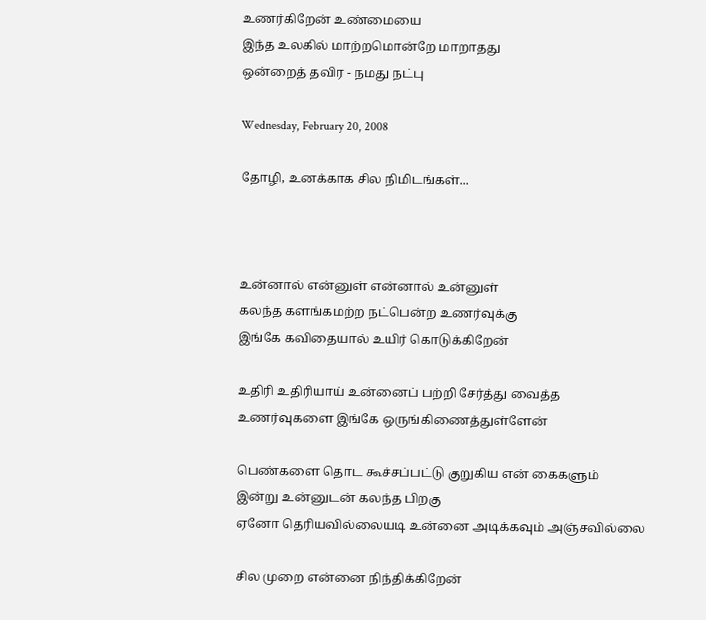உணர்கிறேன் உண்மையை
இந்த உலகில் மாற்றமொன்றே மாறாதது
ஒன்றைத் தவிர - நமது நட்பு

Wednesday, February 20, 2008

தோழி, உனக்காக சில நிமிடங்கள்...



உன்னால் என்னுள் என்னால் உன்னுள்
கலந்த களங்கமற்ற நட்பென்ற உணர்வுக்கு
இங்கே கவிதையால் உயிர் கொடுக்கிறேன்

உதிரி உதிரியாய் உன்னைப் பற்றி சேர்த்து வைத்த
உணர்வுகளை இங்கே ஒருங்கிணைத்துள்ளேன்

பெண்களை தொட கூச்சப்பட்டு குறுகிய என் கைகளும்
இன்று உன்னுடன் கலந்த பிறகு
ஏனோ தெரியவில்லையடி உன்னை அடிக்கவும் அஞ்சவில்லை

சில முறை என்னை நிந்திக்கிறேன்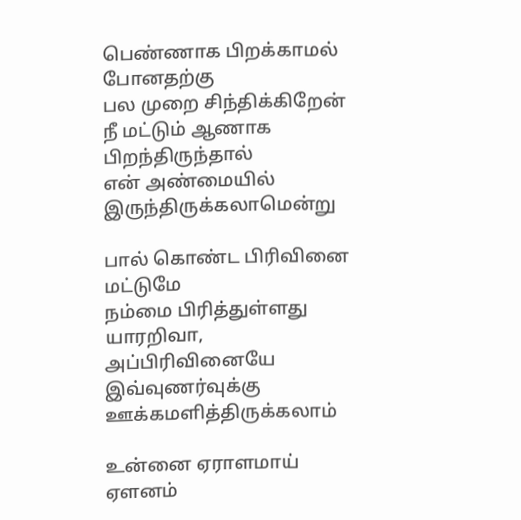பெண்ணாக பிறக்காமல் போனதற்கு
பல முறை சிந்திக்கிறேன்
நீ மட்டும் ஆணாக பிறந்திருந்தால்
என் அண்மையில் இருந்திருக்கலாமென்று

பால் கொண்ட பிரிவினை மட்டுமே
நம்மை பிரித்துள்ளது
யாரறிவா, அப்பிரிவினையே இவ்வுணர்வுக்கு ஊக்கமளித்திருக்கலாம்

உன்னை ஏராளமாய் ஏளனம்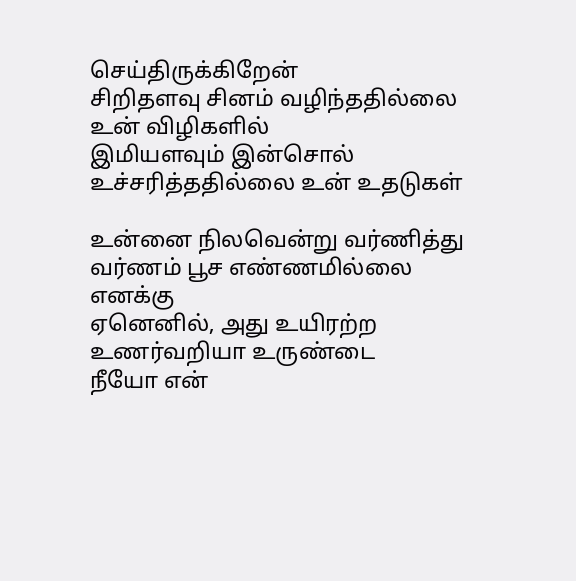செய்திருக்கிறேன்
சிறிதளவு சினம் வழிந்ததில்லை உன் விழிகளில்
இமியளவும் இன்சொல் உச்சரித்ததில்லை உன் உதடுகள்

உன்னை நிலவென்று வர்ணித்து
வர்ணம் பூச எண்ணமில்லை எனக்கு
ஏனெனில், அது உயிரற்ற உணர்வறியா உருண்டை
நீயோ என்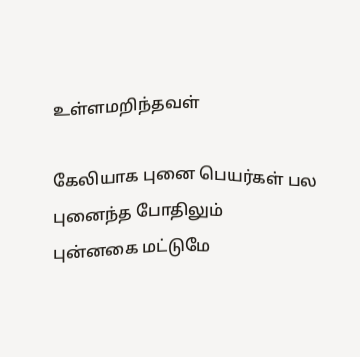உள்ளமறிந்தவள்

கேலியாக புனை பெயர்கள் பல புனைந்த போதிலும்
புன்னகை மட்டுமே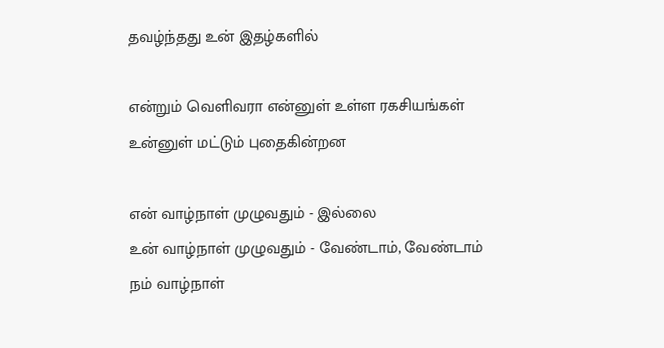தவழ்ந்தது உன் இதழ்களில்

என்றும் வெளிவரா என்னுள் உள்ள ரகசியங்கள்
உன்னுள் மட்டும் புதைகின்றன

என் வாழ்நாள் முழுவதும் - இல்லை
உன் வாழ்நாள் முழுவதும் - வேண்டாம், வேண்டாம்
நம் வாழ்நாள்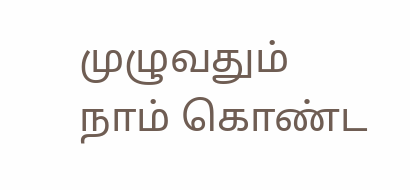முழுவதும்
நாம் கொண்ட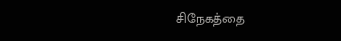சிநேகத்தை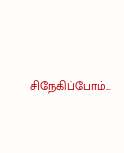சிநேகிப்போம்...